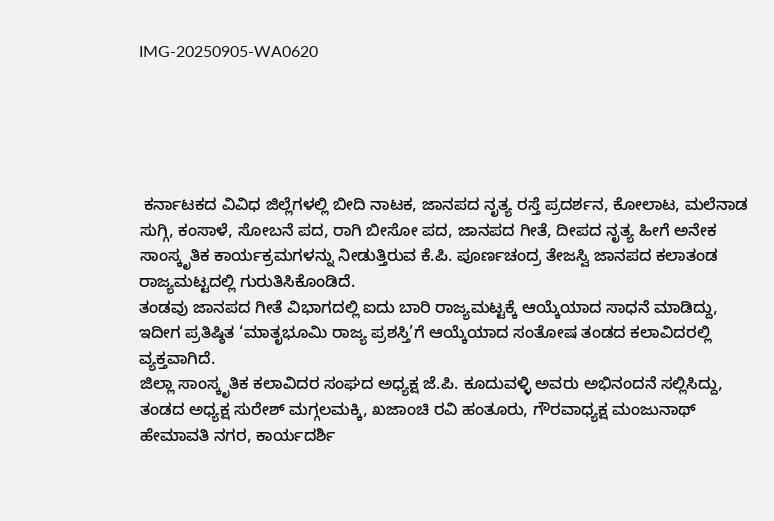IMG-20250905-WA0620





 ಕರ್ನಾಟಕದ ವಿವಿಧ ಜಿಲ್ಲೆಗಳಲ್ಲಿ ಬೀದಿ ನಾಟಕ, ಜಾನಪದ ನೃತ್ಯ ರಸ್ತೆ ಪ್ರದರ್ಶನ, ಕೋಲಾಟ, ಮಲೆನಾಡ ಸುಗ್ಗಿ, ಕಂಸಾಳೆ, ಸೋಬನೆ ಪದ, ರಾಗಿ ಬೀಸೋ ಪದ, ಜಾನಪದ ಗೀತೆ, ದೀಪದ ನೃತ್ಯ ಹೀಗೆ ಅನೇಕ ಸಾಂಸ್ಕೃತಿಕ ಕಾರ್ಯಕ್ರಮಗಳನ್ನು ನೀಡುತ್ತಿರುವ ಕೆ.ಪಿ. ಪೂರ್ಣಚಂದ್ರ ತೇಜಸ್ವಿ ಜಾನಪದ ಕಲಾತಂಡ ರಾಜ್ಯಮಟ್ಟದಲ್ಲಿ ಗುರುತಿಸಿಕೊಂಡಿದೆ.
ತಂಡವು ಜಾನಪದ ಗೀತೆ ವಿಭಾಗದಲ್ಲಿ ಐದು ಬಾರಿ ರಾಜ್ಯಮಟ್ಟಕ್ಕೆ ಆಯ್ಕೆಯಾದ ಸಾಧನೆ ಮಾಡಿದ್ದು, ಇದೀಗ ಪ್ರತಿಷ್ಠಿತ ‘ಮಾತೃಭೂಮಿ ರಾಜ್ಯ ಪ್ರಶಸ್ತಿ’ಗೆ ಆಯ್ಕೆಯಾದ ಸಂತೋಷ ತಂಡದ ಕಲಾವಿದರಲ್ಲಿ ವ್ಯಕ್ತವಾಗಿದೆ.
ಜಿಲ್ಲಾ ಸಾಂಸ್ಕೃತಿಕ ಕಲಾವಿದರ ಸಂಘದ ಅಧ್ಯಕ್ಷ ಜೆ.ಪಿ. ಕೂದುವಳ್ಳಿ ಅವರು ಅಭಿನಂದನೆ ಸಲ್ಲಿಸಿದ್ದು,
ತಂಡದ ಅಧ್ಯಕ್ಷ ಸುರೇಶ್ ಮಗ್ಗಲಮಕ್ಕಿ, ಖಜಾಂಚಿ ರವಿ ಹಂತೂರು, ಗೌರವಾಧ್ಯಕ್ಷ ಮಂಜುನಾಥ್ ಹೇಮಾವತಿ ನಗರ, ಕಾರ್ಯದರ್ಶಿ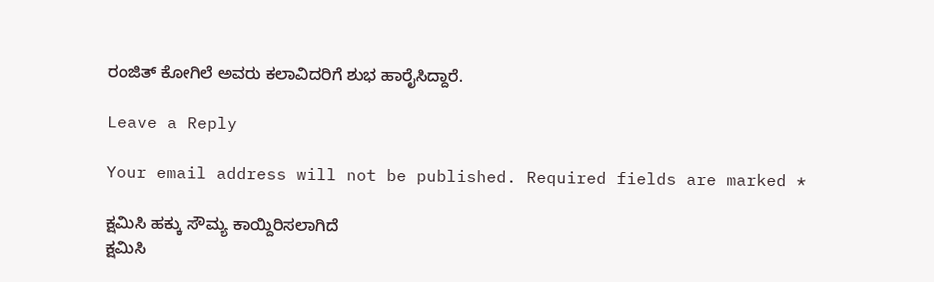ರಂಜಿತ್ ಕೋಗಿಲೆ ಅವರು ಕಲಾವಿದರಿಗೆ ಶುಭ ಹಾರೈಸಿದ್ದಾರೆ.

Leave a Reply

Your email address will not be published. Required fields are marked *

ಕ್ಷಮಿಸಿ ಹಕ್ಕು ಸೌಮ್ಯ ಕಾಯ್ದಿರಿಸಲಾಗಿದೆ
ಕ್ಷಮಿಸಿ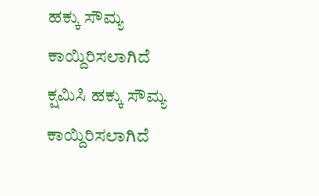ಹಕ್ಕು ಸೌಮ್ಯ ಕಾಯ್ದಿರಿಸಲಾಗಿದೆ
ಕ್ಷಮಿಸಿ ಹಕ್ಕು ಸೌಮ್ಯ ಕಾಯ್ದಿರಿಸಲಾಗಿದೆ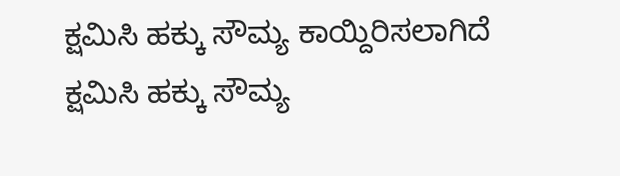ಕ್ಷಮಿಸಿ ಹಕ್ಕು ಸೌಮ್ಯ ಕಾಯ್ದಿರಿಸಲಾಗಿದೆ
ಕ್ಷಮಿಸಿ ಹಕ್ಕು ಸೌಮ್ಯ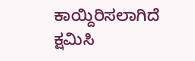ಕಾಯ್ದಿರಿಸಲಾಗಿದೆ
ಕ್ಷಮಿಸಿ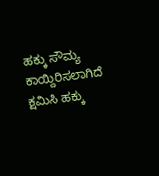ಹಕ್ಕು ಸೌಮ್ಯ ಕಾಯ್ದಿರಿಸಲಾಗಿದೆ
ಕ್ಷಮಿಸಿ ಹಕ್ಕು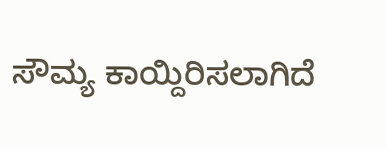ಸೌಮ್ಯ ಕಾಯ್ದಿರಿಸಲಾಗಿದೆ